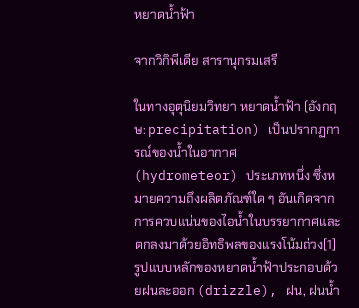หยาดน้ำฟ้า

จากวิกิพีเดีย สารานุกรมเสรี

ในทางอุตุนิยมวิทยา หยาดน้ำฟ้า (อังกฤษ: precipitation) เป็นปรากฏการณ์ของน้ำในอากาศ (hydrometeor) ประเภทหนึ่ง ซึ่งหมายความถึงผลิตภัณฑ์ใด ๆ อันเกิดจากการควบแน่นของไอน้ำในบรรยากาศและตกลงมาด้วยอิทธิพลของแรงโน้มถ่วง[1] รูปแบบหลักของหยาดน้ำฟ้าประกอบด้วยฝนละออก (drizzle), ฝน, ฝนน้ำ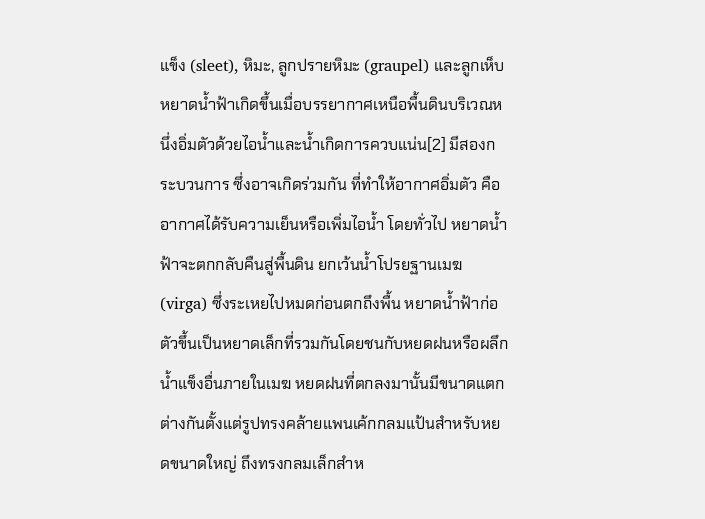แข็ง (sleet), หิมะ, ลูกปรายหิมะ (graupel) และลูกเห็บ หยาดน้ำฟ้าเกิดขึ้นเมื่อบรรยากาศเหนือพื้นดินบริเวณหนึ่งอิ่มตัวด้วยไอน้ำและน้ำเกิดการควบแน่น[2] มีสองกระบวนการ ซึ่งอาจเกิดร่วมกัน ที่ทำให้อากาศอิ่มตัว คือ อากาศได้รับความเย็นหรือเพิ่มไอน้ำ โดยทั่วไป หยาดน้ำฟ้าจะตกกลับคืนสู่พื้นดิน ยกเว้นน้ำโปรยฐานเมฆ (virga) ซึ่งระเหยไปหมดก่อนตกถึงพื้น หยาดน้ำฟ้าก่อตัวขึ้นเป็นหยาดเล็กที่รวมกันโดยชนกับหยดฝนหรือผลึกน้ำแข็งอื่นภายในเมฆ หยดฝนที่ตกลงมานั้นมีขนาดแตกต่างกันตั้งแต่รูปทรงคล้ายแพนเค้กกลมแป้นสำหรับหยดขนาดใหญ่ ถึงทรงกลมเล็กสำห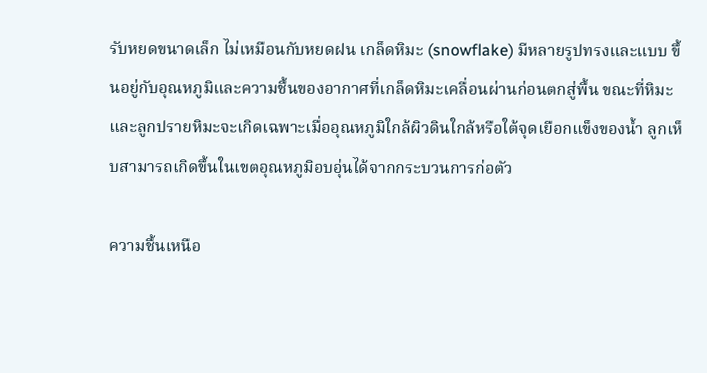รับหยดขนาดเล็ก ไม่เหมือนกับหยดฝน เกล็ดหิมะ (snowflake) มีหลายรูปทรงและแบบ ขึ้นอยู่กับอุณหภูมิและความชื้นของอากาศที่เกล็ดหิมะเคลื่อนผ่านก่อนตกสู่พื้น ขณะที่หิมะและลูกปรายหิมะจะเกิดเฉพาะเมื่ออุณหภูมิใกล้ผิวดินใกล้หรือใต้จุดเยือกแข็งของน้ำ ลูกเห็บสามารถเกิดขึ้นในเขตอุณหภูมิอบอุ่นได้จากกระบวนการก่อตัว

ความชื้นเหนือ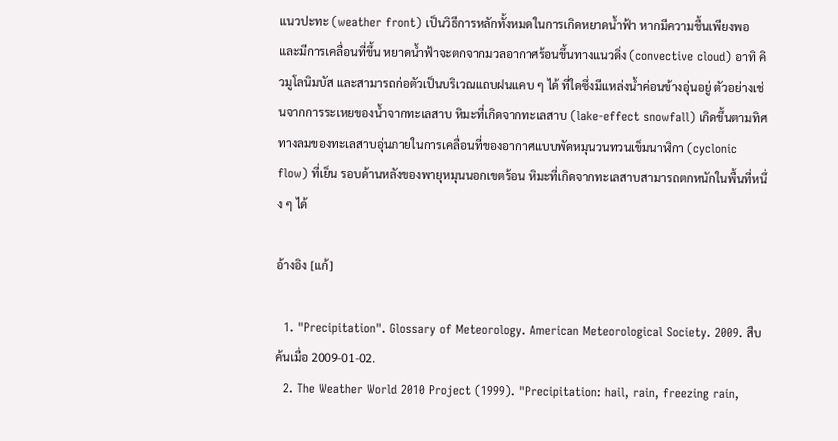แนวปะทะ (weather front) เป็นวิธีการหลักทั้งหมดในการเกิดหยาดน้ำฟ้า หากมีความชื้นเพียงพอและมีการเคลื่อนที่ขึ้น หยาดน้ำฟ้าจะตกจากมวลอากาศร้อนขึ้นทางแนวดิ่ง (convective cloud) อาทิ คิวมูโลนิมบัส และสามารถก่อตัวเป็นบริเวณแถบฝนแคบ ๆ ได้ ที่ใดซึ่งมีแหล่งน้ำค่อนข้างอุ่นอยู่ ตัวอย่างเช่นจากการระเหยของน้ำจากทะเลสาบ หิมะที่เกิดจากทะเลสาบ (lake-effect snowfall) เกิดขึ้นตามทิศทางลมของทะเลสาบอุ่นภายในการเคลื่อนที่ของอากาศแบบพัดหมุนวนทวนเข็มนาฬิกา (cyclonic flow) ที่เย็น รอบด้านหลังของพายุหมุนนอกเขตร้อน หิมะที่เกิดจากทะเลสาบสามารถตกหนักในพื้นที่หนึ่ง ๆ ได้

อ้างอิง [แก้]

  1. "Precipitation". Glossary of Meteorology. American Meteorological Society. 2009. สืบค้นเมื่อ 2009-01-02.
  2. The Weather World 2010 Project (1999). "Precipitation: hail, rain, freezing rain,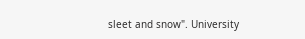sleet and snow". University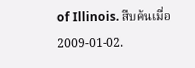of Illinois. สืบค้นเมื่อ 2009-01-02.